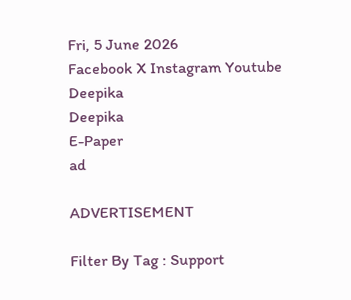Fri, 5 June 2026
Facebook X Instagram Youtube
Deepika
Deepika
E-Paper
ad

ADVERTISEMENT

Filter By Tag : Support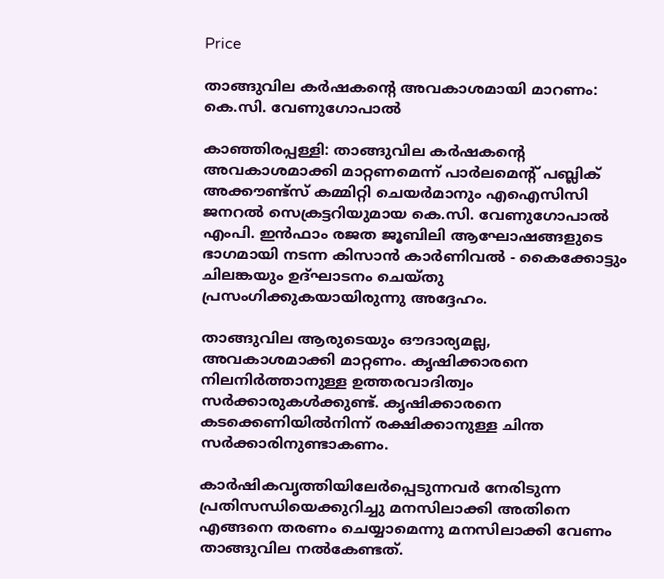Price

താങ്ങുവില കർഷകന്‍റെ അവകാശമായി മാറണം: കെ.സി. വേണുഗോപാൽ

കാഞ്ഞിരപ്പള്ളി: താങ്ങുവില കർഷകന്‍റെ അവകാശമാക്കി മാറ്റണമെന്ന് പാർലമെന്‍റ് പബ്ലിക് അക്കൗണ്ട്സ് കമ്മിറ്റി ചെയർമാനും എഐസിസി ജനറൽ സെക്രട്ടറിയുമായ കെ.സി. വേണുഗോപാല്‍ എംപി. ഇന്‍ഫാം രജത ജൂബിലി ആഘോഷങ്ങളുടെ ഭാഗമായി നടന്ന കിസാന്‍ കാര്‍ണിവല്‍ - കൈക്കോട്ടും ചിലങ്കയും ഉദ്ഘാടനം ചെയ്തു പ്രസംഗിക്കുകയായിരുന്നു അദ്ദേഹം.

താങ്ങുവില ആരുടെയും ഔദാര്യമല്ല, അവകാശമാക്കി മാറ്റണം. കൃഷിക്കാരനെ നിലനിര്‍ത്താനുള്ള ഉത്തരവാദിത്വം സര്‍ക്കാരുകള്‍ക്കുണ്ട്. കൃഷിക്കാരനെ കടക്കെണിയില്‍നിന്ന് രക്ഷിക്കാനുള്ള ചിന്ത സര്‍ക്കാരിനുണ്ടാകണം.

കാര്‍ഷികവൃത്തിയിലേര്‍പ്പെടുന്നവര്‍ നേരിടുന്ന പ്രതിസന്ധിയെക്കുറിച്ചു മനസിലാക്കി അതിനെ എങ്ങനെ തരണം ചെയ്യാമെന്നു മനസിലാക്കി വേണം താങ്ങുവില നല്‍കേണ്ടത്.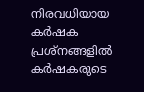നിരവധിയായ കര്‍ഷക പ്രശ്നങ്ങളില്‍ കര്‍ഷകരുടെ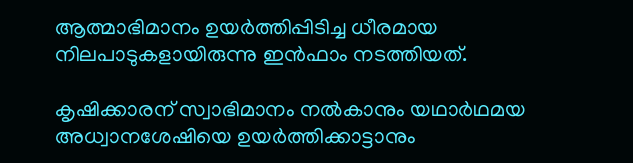ആത്മാഭിമാനം ഉയര്‍ത്തിപ്പിടിച്ച ധീരമായ നിലപാടുകളായിരുന്നു ഇന്‍ഫാം നടത്തിയത്.

കൃഷിക്കാരന് സ്വാഭിമാനം നല്‍കാനും യഥാര്‍ഥമയ അധ്വാനശേഷിയെ ഉയര്‍ത്തിക്കാട്ടാനും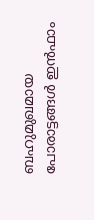ബഹുമുഖമായ പോരാട്ടങ്ങള്‍ ഇന്‍ഫാം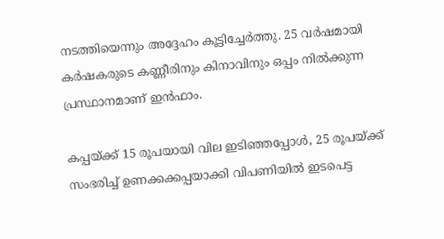നടത്തിയെന്നും അദ്ദേഹം കൂട്ടിച്ചേര്‍ത്തു. 25 വർഷമായി കർഷകരുടെ കണ്ണീരിനും കിനാവിനും ഒപ്പം നിൽക്കുന്ന പ്രസ്ഥാനമാണ് ഇൻഫാം.

കപ്പയ്ക്ക് 15 രൂപയായി വില ഇടിഞ്ഞപ്പോൾ, 25 രൂപയ്ക്ക് സംഭരിച്ച് ഉണക്കക്കപ്പയാക്കി വിപണിയിൽ ഇടപെട്ട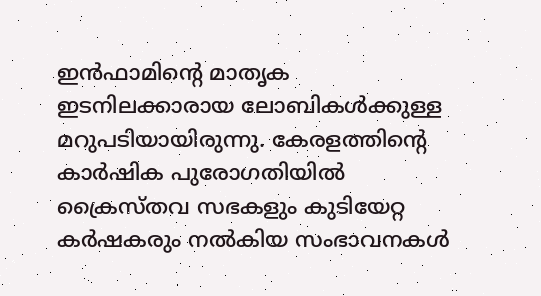ഇൻഫാമിന്‍റെ മാതൃക ഇടനിലക്കാരായ ലോബികൾക്കുള്ള മറുപടിയായിരുന്നു. കേരളത്തിന്‍റെ കാർഷിക പുരോഗതിയിൽ ക്രൈസ്തവ സഭകളും കുടിയേറ്റ കർഷകരും നൽകിയ സംഭാവനകൾ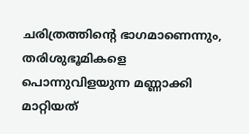ചരിത്രത്തിന്‍റെ ഭാഗമാണെന്നും, തരിശുഭൂമികളെ പൊന്നുവിളയുന്ന മണ്ണാക്കി മാറ്റിയത്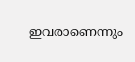ഇവരാണെന്നും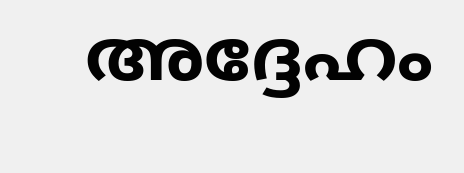അദ്ദേഹം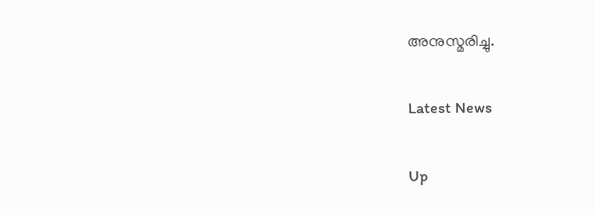അനുസ്മരിച്ചു.

Latest News

Up